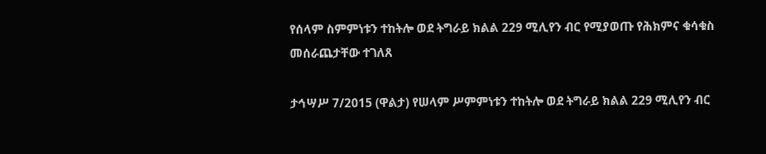የሰላም ስምምነቱን ተከትሎ ወደ ትግራይ ክልል 229 ሚሊየን ብር የሚያወጡ የሕክምና ቁሳቁስ መሰራጨታቸው ተገለጸ

ታኅሣሥ 7/2015 (ዋልታ) የሠላም ሥምምነቱን ተከትሎ ወደ ትግራይ ክልል 229 ሚሊየን ብር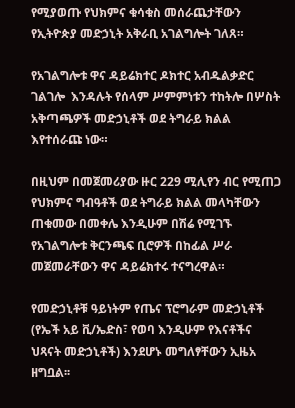የሚያወጡ የህክምና ቁሳቁስ መሰራጨታቸውን የኢትዮጵያ መድኃኒት አቅራቢ አገልግሎት ገለጸ።

የአገልግሎቱ ዋና ዳይሬክተር ዶክተር አብዱልቃድር ገልገሎ  እንዳሉት የሰላም ሥምምነቱን ተከትሎ በሦስት አቅጣጫዎች መድኃኒቶች ወደ ትግራይ ክልል እየተሰራጩ ነው።

በዚህም በመጀመሪያው ዙር 229 ሚሊየን ብር የሚጠጋ የህክምና ግብዓቶች ወደ ትግራይ ክልል መላካቸውን ጠቁመው በመቀሌ እንዲሁም በሽሬ የሚገኙ የአገልግሎቱ ቅርንጫፍ ቢሮዎች በከፊል ሥራ መጀመራቸውን ዋና ዳይሬክተሩ ተናግረዋል።

የመድኃኒቶቹ ዓይነትም የጤና ፕሮግራም መድኃኒቶች (የኤች አይ ቪ/ኤድስ፣ የወባ እንዲሁም የእናቶችና ህጻናት መድኃኒቶች) እንደሆኑ መግለፃቸውን ኢዜአ ዘግቧል፡፡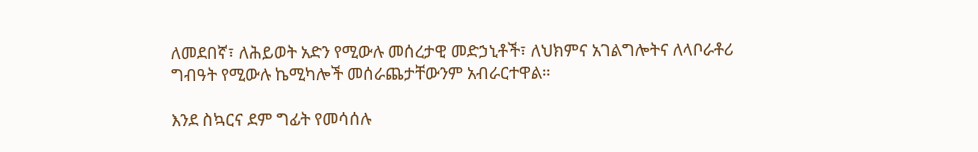ለመደበኛ፣ ለሕይወት አድን የሚውሉ መሰረታዊ መድኃኒቶች፣ ለህክምና አገልግሎትና ለላቦራቶሪ ግብዓት የሚውሉ ኬሚካሎች መሰራጨታቸውንም አብራርተዋል።

እንደ ስኳርና ደም ግፊት የመሳሰሉ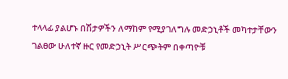ተላላፊ ያልሆኑ በሽታዎችን ለማከም የሚያገለግሉ መድኃኒቶች መካተታቸውን ገልፀው ሁለተኛ ዙር የመድኃኒት ሥርጭትም በቀጣዮቹ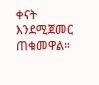ቀናት እንደሚጀመር ጠቁመዋል።